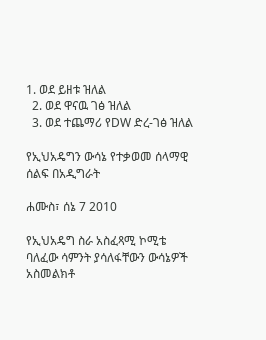1. ወደ ይዘቱ ዝለል
  2. ወደ ዋናዉ ገፅ ዝለል
  3. ወደ ተጨማሪ የDW ድረ-ገፅ ዝለል

የኢህአዴግን ውሳኔ የተቃወመ ሰላማዊ ሰልፍ በአዲግራት

ሐሙስ፣ ሰኔ 7 2010

የኢህአዴግ ስራ አስፈጻሚ ኮሚቴ ባለፈው ሳምንት ያሳለፋቸውን ውሳኔዎች አስመልክቶ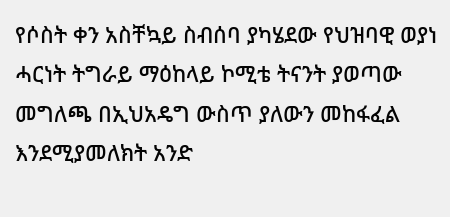የሶስት ቀን አስቸኳይ ስብሰባ ያካሄደው የህዝባዊ ወያነ ሓርነት ትግራይ ማዕከላይ ኮሚቴ ትናንት ያወጣው መግለጫ በኢህአዴግ ውስጥ ያለውን መከፋፈል እንደሚያመለክት አንድ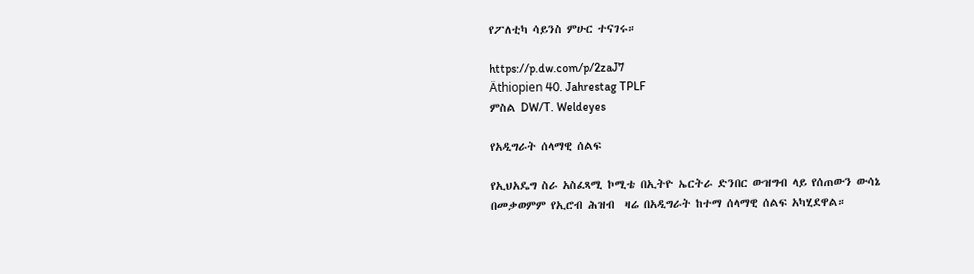የፖለቲካ ሳይንስ ምሁር ተናገሩ።

https://p.dw.com/p/2zaJ7
Äthiopien 40. Jahrestag TPLF
ምስል DW/T. Weldeyes

የአዲግራት ሰላማዊ ሰልፍ

የኢህአዴግ ስራ አስፈጻሚ ኮሚቴ በኢትዮ ኤርትራ ድንበር ውዝግብ ላይ የሰጠውን ውሳኔ በመቃወምም የኢሮብ ሕዝብ  ዛሬ በአዲግራት ከተማ ሰላማዊ ሰልፍ አካሂደዋል።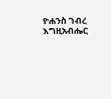ዮሐንስ ገብረ እግዚአብሔር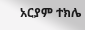አርያም ተክሌ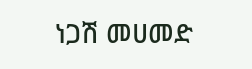ነጋሽ መሀመድ